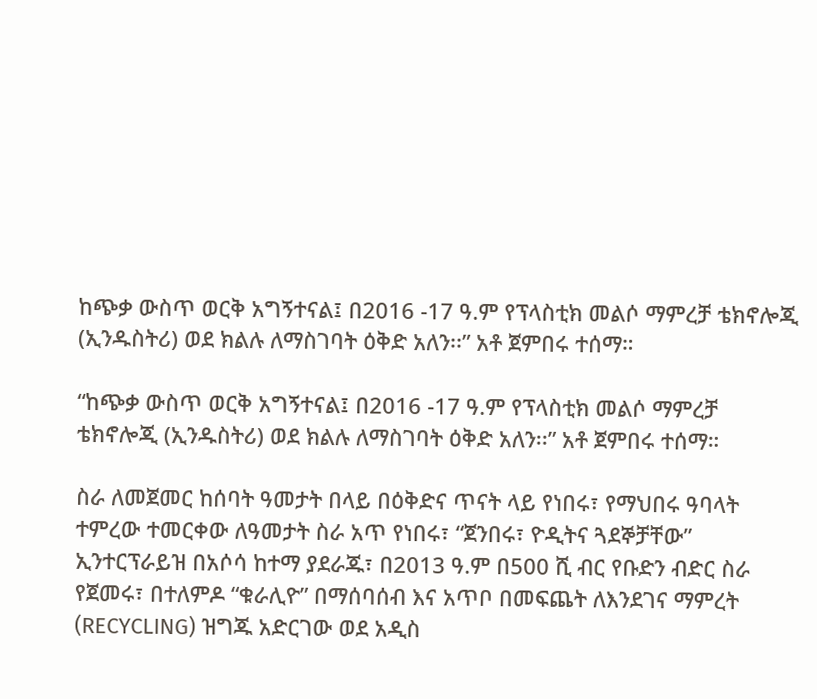ከጭቃ ውስጥ ወርቅ አግኝተናል፤ በ2016 -17 ዓ.ም የፕላስቲክ መልሶ ማምረቻ ቴክኖሎጂ (ኢንዱስትሪ) ወደ ክልሉ ለማስገባት ዕቅድ አለን፡፡” አቶ ጀምበሩ ተሰማ።

“ከጭቃ ውስጥ ወርቅ አግኝተናል፤ በ2016 -17 ዓ.ም የፕላስቲክ መልሶ ማምረቻ ቴክኖሎጂ (ኢንዱስትሪ) ወደ ክልሉ ለማስገባት ዕቅድ አለን፡፡” አቶ ጀምበሩ ተሰማ።

ስራ ለመጀመር ከሰባት ዓመታት በላይ በዕቅድና ጥናት ላይ የነበሩ፣ የማህበሩ ዓባላት ተምረው ተመርቀው ለዓመታት ስራ አጥ የነበሩ፣ “ጀንበሩ፣ ዮዲትና ጓደኞቻቸው” ኢንተርፕራይዝ በአሶሳ ከተማ ያደራጁ፣ በ2013 ዓ.ም በ500 ሺ ብር የቡድን ብድር ስራ የጀመሩ፣ በተለምዶ “ቁራሊዮ” በማሰባሰብ እና አጥቦ በመፍጨት ለእንደገና ማምረት (RECYCLING) ዝግጁ አድርገው ወደ አዲስ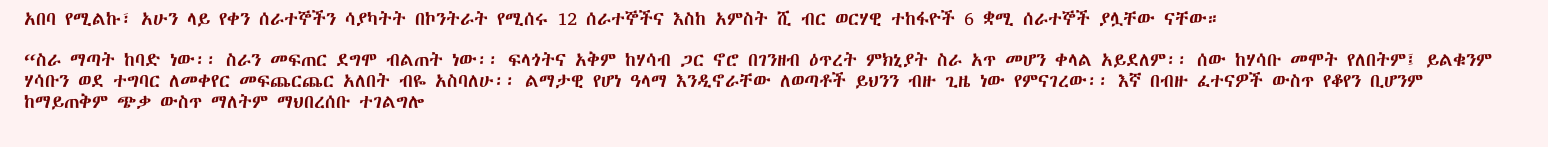አበባ የሚልኩ፣ አሁን ላይ የቀን ሰራተኞችን ሳያካትት በኮንትራት የሚሰሩ 12 ሰራተኞችና እስከ አምስት ሺ ብር ወርሃዊ ተከፋዮች 6 ቋሚ ሰራተኞች ያሏቸው ናቸው።

“ስራ ማጣት ከባድ ነው፡፡ ስራን መፍጠር ደግሞ ብልጠት ነው፡፡ ፍላጎትና አቅም ከሃሳብ ጋር ኖሮ በገንዘብ ዕጥረት ምክኒያት ስራ አጥ መሆን ቀላል አይደለም፡፡ ሰው ከሃሳቡ መሞት የለበትም፤ ይልቁንም ሃሳቡን ወደ ተግባር ለመቀየር መፍጨርጨር አለበት ብዬ አስባለሁ፡፡ ልማታዊ የሆነ ዓላማ እንዲኖራቸው ለወጣቶች ይህንን ብዙ ጊዜ ነው የምናገረው፡፡ እኛ በብዙ ፈተናዎች ውስጥ የቆየን ቢሆንም ከማይጠቅም ጭቃ ውስጥ ማለትም ማህበረሰቡ ተገልግሎ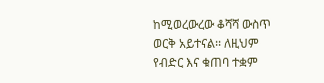ከሚወረውረው ቆሻሻ ውስጥ ወርቅ አይተናል፡፡ ለዚህም የብድር እና ቁጠባ ተቋም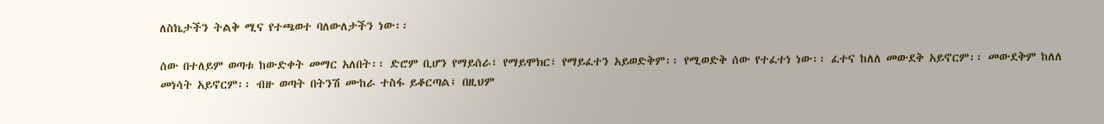ለስኬታችን ትልቅ ሚና የተጫወተ ባለውለታችን ነው፡፡

ሰው በተለይም ወጣቱ ከውድቀት መማር አለበት፡፡ ድሮም ቢሆን የማይሰራ፣ የማይሞክር፣ የማይፈተን አይወድቅም፡፡ የሚወድቅ ሰው የተፈተነ ነው፡፡ ፈተና ከለለ መውደቅ አይኖርም፡፡ መውደቅም ከለለ መነሳት አይኖርም፡፡ ብዙ ወጣት በትንሽ ሙከራ ተስፋ ይቆርጣል፤ በዚህም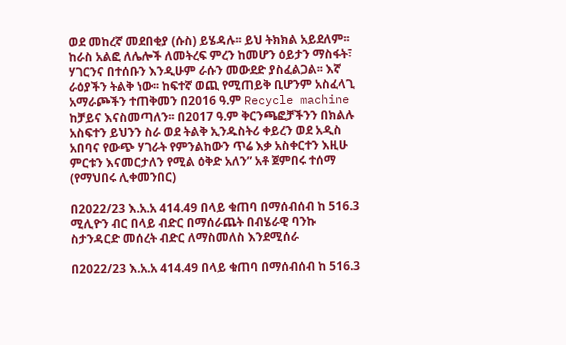ወደ መከረኛ መደበቂያ (ሱስ) ይሄዳሉ፡፡ ይህ ትክክል አይደለም፡፡ ከራስ አልፎ ለሌሎች ለመትረፍ ምረን ከመሆን ዕይታን ማስፋት፣ ሃገርንና በተሰቡን እንዲሁም ራሱን መውደድ ያስፈልጋል፡፡ እኛ ራዕያችን ትልቅ ነው፡፡ ከፍተኛ ወጪ የሚጠይቅ ቢሆንም አስፈላጊ አማራጮችን ተጠቅመን በ2016 ዓ.ም Recycle machine ከቻይና እናስመጣለን፡፡ በ2017 ዓ.ም ቅርንጫፎቻችንን በክልሉ አስፍተን ይህንን ስራ ወደ ትልቅ ኢንዱስትሪ ቀይረን ወደ አዲስ አበባና የውጭ ሃገራት የምንልከውን ጥሬ እቃ አስቀርተን እዚሁ ምርቱን እናመርታለን የሚል ዕቅድ አለን” አቶ ጀምበሩ ተሰማ (የማህበሩ ሊቀመንበር)

በ2022/23 እ.አ.አ 414.49 በላይ ቁጠባ በማሰብሰብ ከ 516.3 ሚሊዮን ብር በላይ ብድር በማሰራጨት በብሄራዊ ባንኩ ስታንዳርድ መሰረት ብድር ለማስመለስ እንደሚሰራ

በ2022/23 እ.አ.አ 414.49 በላይ ቁጠባ በማሰብሰብ ከ 516.3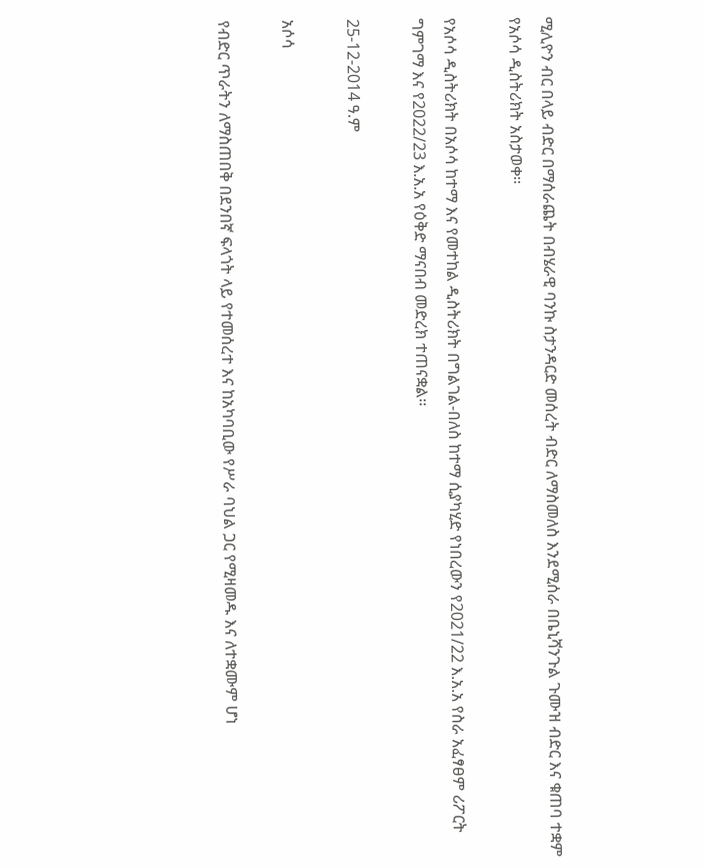ሚሊዮን ብር በላይ ብድር በማሰራጨት በብሄራዊ ባንኩ ስታንዳርድ መሰረት ብድር ለማስመለስ እንደሚሰራ በቤኒሻንጉል ጉሙዝ ብድር እና ቁጠባ ተቋም የአሶሳ ዲስትሪክት አስታወቀ፡፡

የአሶሳ ዲስትሪክት በአሶሳ ከተማ እና የመተከል ዲስትሪክት በግልገል-በለስ ከተማ ሲያካሂድ የነበረውን የ2021/22 እ.አ.አ የስራ አፈፃፀም ሪፖርት ግምገማ እና የ2022/23 እ.አ.አ የዕቅድ ማናበብ መድረክ ተጠናቋል፡፡

25-12-2014 ዓ.ም

አሶሳ

የብድር ጥራትን ለማስጠበቅ በደንበኛ ፍላጎት ላይ የተመሰረተ እና ከአካባቢው የሥራ ባህል ጋር የሚዛመዱ እና ለተቋሙም ሆነ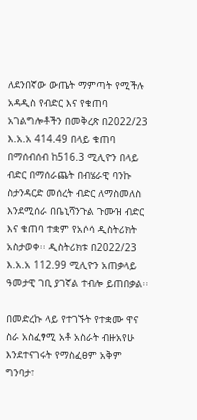ለደንበኛው ውጤት ማምጣት የሚችሉ አዳዲስ የብድር እና የቁጠባ አገልግሎቶችን በመቅረጽ በ2022/23 እ.አ.አ 414.49 በላይ ቁጠባ በማሰብሰብ ከ516.3 ሚሊዮን በላይ ብድር በማሰራጨት በብሄራዊ ባንኩ ስታንዳርድ መሰረት ብድር ለማስመለስ እንደሚሰራ በቤኒሻንጉል ጉሙዝ ብድር እና ቁጠባ ተቋም የአሶሳ ዲስትሪክት አስታወቀ፡፡ ዲስትሪክቱ በ2022/23 እ.አ.አ 112.99 ሚሊዮን አጠቃላይ ዓመታዊ ገቢ ያገኛል ተብሎ ይጠበቃል፡፡

በመድረኩ ላይ የተገኙት የተቋሙ ዋና ስራ አስፈፃሚ አቶ አስራት ብዙአየሁ እንደተናገሩት የማስፈፀም አቅም ግንባታ፣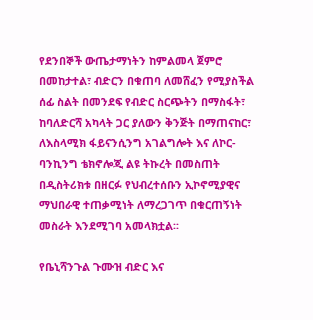የደንበኞች ውጤታማነትን ከምልመላ ጀምሮ በመከታተል፣ ብድርን በቁጠባ ለመሸፈን የሚያስችል ሰፊ ስልት በመንደፍ የብድር ስርጭትን በማስፋት፣ ከባለድርሻ አካላት ጋር ያለውን ቅንጅት በማጠናከር፣ ለእስላሚክ ፋይናንሲንግ አገልግሎት እና ለኮር-ባንኪንግ ቴክኖሎጂ ልዩ ትኩረት በመስጠት በዲስትሪክቱ በዘርፉ የህብረተሰቡን ኢኮኖሚያዊና ማህበራዊ ተጠቃሚነት ለማረጋገጥ በቁርጠኝነት መስራት እንደሚገባ አመላክቷል፡፡

የቤኒሻንጉል ጉሙዝ ብድር እና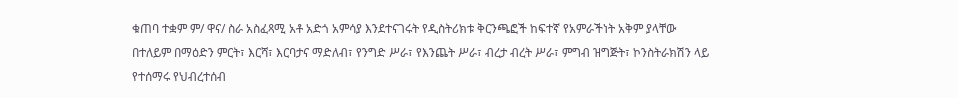ቁጠባ ተቋም ም/ ዋና/ ስራ አስፈጻሚ አቶ አድጎ አምሳያ እንደተናገሩት የዲስትሪክቱ ቅርንጫፎች ከፍተኛ የአምራችነት አቅም ያላቸው በተለይም በማዕድን ምርት፣ እርሻ፣ እርባታና ማድለብ፣ የንግድ ሥራ፣ የእንጨት ሥራ፣ ብረታ ብረት ሥራ፣ ምግብ ዝግጅት፣ ኮንስትራክሽን ላይ የተሰማሩ የህብረተሰብ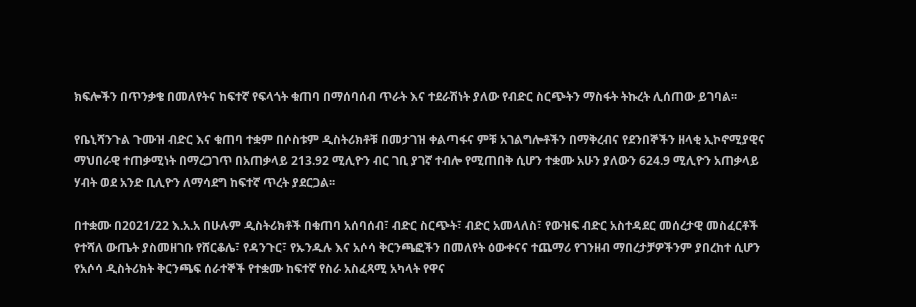ክፍሎችን በጥንቃቄ በመለየትና ከፍተኛ የፍላጎት ቁጠባ በማሰባሰብ ጥራት እና ተደራሽነት ያለው የብድር ስርጭትን ማስፋት ትኩረት ሊሰጠው ይገባል፡፡

የቤኒሻንጉል ጉሙዝ ብድር እና ቁጠባ ተቋም በሶስቱም ዲስትሪክቶቹ በመታገዝ ቀልጣፋና ምቹ አገልግሎቶችን በማቅረብና የደንበኞችን ዘላቂ ኢኮኖሚያዊና ማህበራዊ ተጠቃሚነት በማረጋገጥ በአጠቃላይ 213.92 ሚሊዮን ብር ገቢ ያገኛ ተብሎ የሚጠበቅ ሲሆን ተቋሙ አሁን ያለውን 624.9 ሚሊዮን አጠቃላይ ሃብት ወደ አንድ ቢሊዮን ለማሳደግ ከፍተኛ ጥረት ያደርጋል፡፡

በተቋሙ በ2021/22 እ.አ.አ በሁሉም ዲስትሪክቶች በቁጠባ አሰባሰብ፣ ብድር ስርጭት፣ ብድር አመላለስ፣ የውዝፍ ብድር አስተዳደር መሰረታዊ መስፈርቶች የተሻለ ውጤት ያስመዘገቡ የሸርቆሌ፣ የዳንጉር፣ የኡንዱሉ እና አሶሳ ቅርንጫፎችን በመለየት ዕውቀናና ተጨማሪ የገንዘብ ማበረታቻዎችንም ያበረከተ ሲሆን የአሶሳ ዲስትሪክት ቅርንጫፍ ሰራተኞች የተቋሙ ከፍተኛ የስራ አስፈጻሚ አካላት የዋና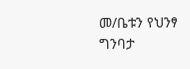መ/ቤቱን የህንፃ ግንባታ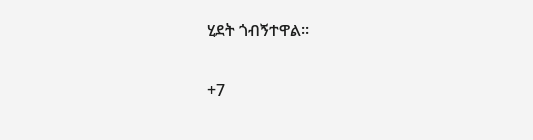ሂደት ጎብኝተዋል፡፡

+7